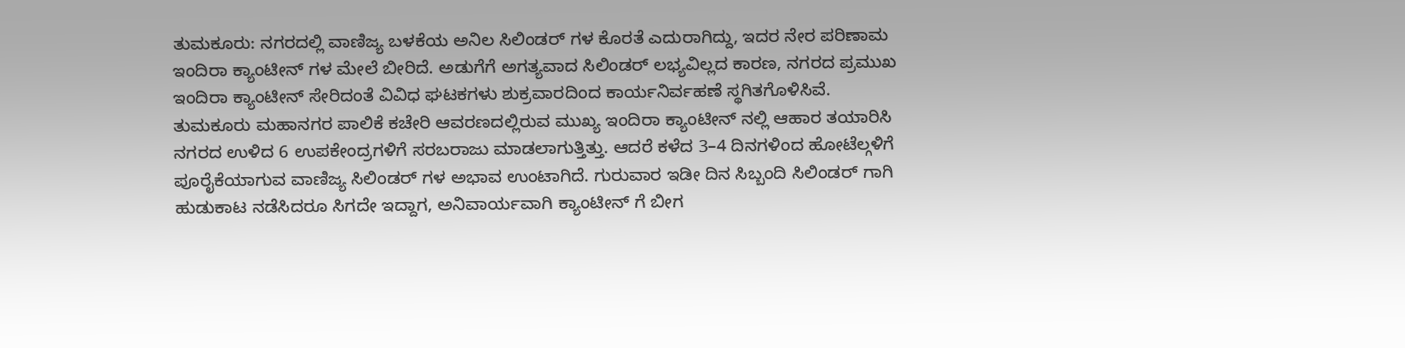ತುಮಕೂರು: ನಗರದಲ್ಲಿ ವಾಣಿಜ್ಯ ಬಳಕೆಯ ಅನಿಲ ಸಿಲಿಂಡರ್ ಗಳ ಕೊರತೆ ಎದುರಾಗಿದ್ದು, ಇದರ ನೇರ ಪರಿಣಾಮ ಇಂದಿರಾ ಕ್ಯಾಂಟೀನ್ ಗಳ ಮೇಲೆ ಬೀರಿದೆ. ಅಡುಗೆಗೆ ಅಗತ್ಯವಾದ ಸಿಲಿಂಡರ್ ಲಭ್ಯವಿಲ್ಲದ ಕಾರಣ, ನಗರದ ಪ್ರಮುಖ ಇಂದಿರಾ ಕ್ಯಾಂಟೀನ್ ಸೇರಿದಂತೆ ವಿವಿಧ ಘಟಕಗಳು ಶುಕ್ರವಾರದಿಂದ ಕಾರ್ಯನಿರ್ವಹಣೆ ಸ್ಥಗಿತಗೊಳಿಸಿವೆ.
ತುಮಕೂರು ಮಹಾನಗರ ಪಾಲಿಕೆ ಕಚೇರಿ ಆವರಣದಲ್ಲಿರುವ ಮುಖ್ಯ ಇಂದಿರಾ ಕ್ಯಾಂಟೀನ್ ನಲ್ಲಿ ಆಹಾರ ತಯಾರಿಸಿ ನಗರದ ಉಳಿದ 6 ಉಪಕೇಂದ್ರಗಳಿಗೆ ಸರಬರಾಜು ಮಾಡಲಾಗುತ್ತಿತ್ತು. ಆದರೆ ಕಳೆದ 3–4 ದಿನಗಳಿಂದ ಹೋಟೆಲ್ಗಳಿಗೆ ಪೂರೈಕೆಯಾಗುವ ವಾಣಿಜ್ಯ ಸಿಲಿಂಡರ್ ಗಳ ಅಭಾವ ಉಂಟಾಗಿದೆ. ಗುರುವಾರ ಇಡೀ ದಿನ ಸಿಬ್ಬಂದಿ ಸಿಲಿಂಡರ್ ಗಾಗಿ ಹುಡುಕಾಟ ನಡೆಸಿದರೂ ಸಿಗದೇ ಇದ್ದಾಗ, ಅನಿವಾರ್ಯವಾಗಿ ಕ್ಯಾಂಟೀನ್ ಗೆ ಬೀಗ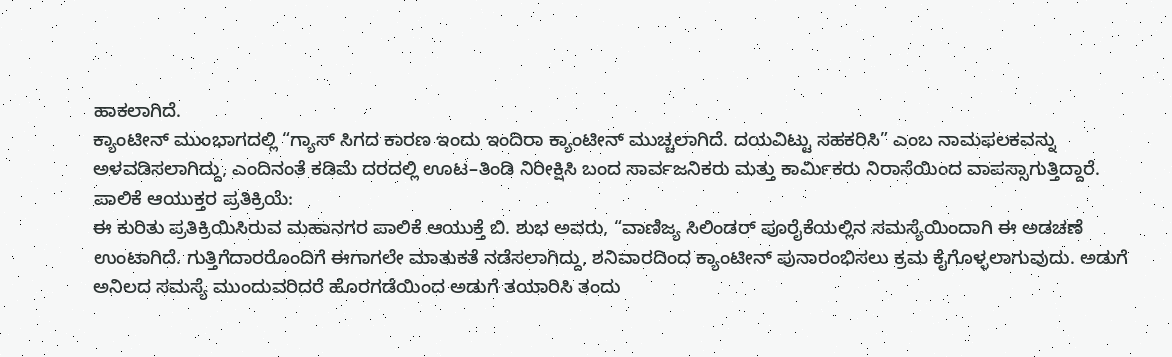ಹಾಕಲಾಗಿದೆ.
ಕ್ಯಾಂಟೀನ್ ಮುಂಭಾಗದಲ್ಲಿ “ಗ್ಯಾಸ್ ಸಿಗದ ಕಾರಣ ಇಂದು ಇಂದಿರಾ ಕ್ಯಾಂಟೀನ್ ಮುಚ್ಚಲಾಗಿದೆ. ದಯವಿಟ್ಟು ಸಹಕರಿಸಿ” ಎಂಬ ನಾಮಫಲಕವನ್ನು ಅಳವಡಿಸಲಾಗಿದ್ದು, ಎಂದಿನಂತೆ ಕಡಿಮೆ ದರದಲ್ಲಿ ಊಟ–ತಿಂಡಿ ನಿರೀಕ್ಷಿಸಿ ಬಂದ ಸಾರ್ವಜನಿಕರು ಮತ್ತು ಕಾರ್ಮಿಕರು ನಿರಾಸೆಯಿಂದ ವಾಪಸ್ಸಾಗುತ್ತಿದ್ದಾರೆ.
ಪಾಲಿಕೆ ಆಯುಕ್ತರ ಪ್ರತಿಕ್ರಿಯೆ:
ಈ ಕುರಿತು ಪ್ರತಿಕ್ರಿಯಿಸಿರುವ ಮಹಾನಗರ ಪಾಲಿಕೆ ಆಯುಕ್ತೆ ಬಿ. ಶುಭ ಅವರು, “ವಾಣಿಜ್ಯ ಸಿಲಿಂಡರ್ ಪೂರೈಕೆಯಲ್ಲಿನ ಸಮಸ್ಯೆಯಿಂದಾಗಿ ಈ ಅಡಚಣೆ ಉಂಟಾಗಿದೆ. ಗುತ್ತಿಗೆದಾರರೊಂದಿಗೆ ಈಗಾಗಲೇ ಮಾತುಕತೆ ನಡೆಸಲಾಗಿದ್ದು, ಶನಿವಾರದಿಂದ ಕ್ಯಾಂಟೀನ್ ಪುನಾರಂಭಿಸಲು ಕ್ರಮ ಕೈಗೊಳ್ಳಲಾಗುವುದು. ಅಡುಗೆ ಅನಿಲದ ಸಮಸ್ಯೆ ಮುಂದುವರಿದರೆ ಹೊರಗಡೆಯಿಂದ ಅಡುಗೆ ತಯಾರಿಸಿ ತಂದು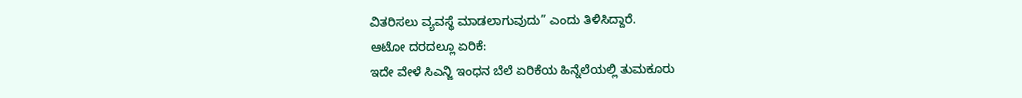ವಿತರಿಸಲು ವ್ಯವಸ್ಥೆ ಮಾಡಲಾಗುವುದು” ಎಂದು ತಿಳಿಸಿದ್ದಾರೆ.
ಆಟೋ ದರದಲ್ಲೂ ಏರಿಕೆ:
ಇದೇ ವೇಳೆ ಸಿಎನ್ಜಿ ಇಂಧನ ಬೆಲೆ ಏರಿಕೆಯ ಹಿನ್ನೆಲೆಯಲ್ಲಿ ತುಮಕೂರು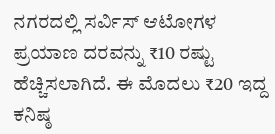ನಗರದಲ್ಲಿ ಸರ್ವಿಸ್ ಆಟೋಗಳ ಪ್ರಯಾಣ ದರವನ್ನು ₹10 ರಷ್ಟು ಹೆಚ್ಚಿಸಲಾಗಿದೆ. ಈ ಮೊದಲು ₹20 ಇದ್ದ ಕನಿಷ್ಠ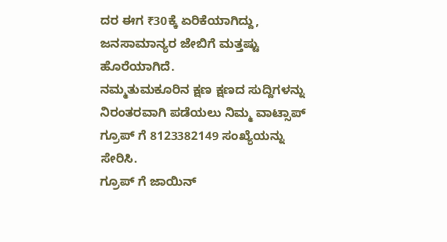ದರ ಈಗ ₹30ಕ್ಕೆ ಏರಿಕೆಯಾಗಿದ್ದು, ಜನಸಾಮಾನ್ಯರ ಜೇಬಿಗೆ ಮತ್ತಷ್ಟು ಹೊರೆಯಾಗಿದೆ.
ನಮ್ಮತುಮಕೂರಿನ ಕ್ಷಣ ಕ್ಷಣದ ಸುದ್ದಿಗಳನ್ನು ನಿರಂತರವಾಗಿ ಪಡೆಯಲು ನಿಮ್ಮ ವಾಟ್ಸಾಪ್ ಗ್ರೂಪ್ ಗೆ 8123382149 ಸಂಖ್ಯೆಯನ್ನು ಸೇರಿಸಿ.
ಗ್ರೂಪ್ ಗೆ ಜಾಯಿನ್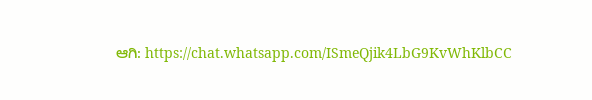ಆಗಿ: https://chat.whatsapp.com/ISmeQjik4LbG9KvWhKlbCC